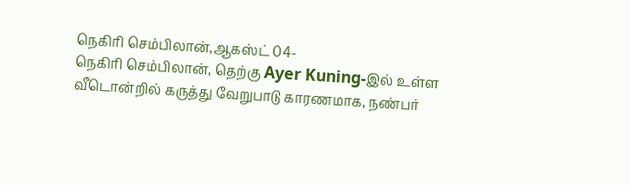நெகிரி செம்பிலான்,ஆகஸ்ட் 04-
நெகிரி செம்பிலான், தெற்கு Ayer Kuning-இல் உள்ள வீடொன்றில் கருத்து வேறுபாடு காரணமாக, நண்பர்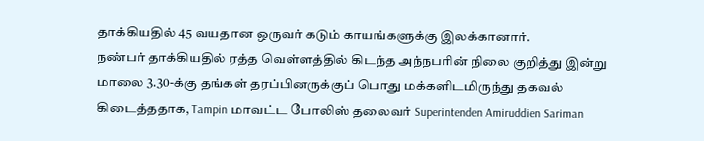தாக்கியதில் 45 வயதான ஒருவர் கடும் காயங்களுக்கு இலக்கானார்.
நண்பர் தாக்கியதில் ரத்த வெள்ளத்தில் கிடந்த அந்நபரின் நிலை குறித்து இன்று மாலை 3.30-க்கு தங்கள் தரப்பினருக்குப் பொது மக்களிடமிருந்து தகவல் கிடைத்ததாக, Tampin மாவட்ட போலிஸ் தலைவர் Superintenden Amiruddien Sariman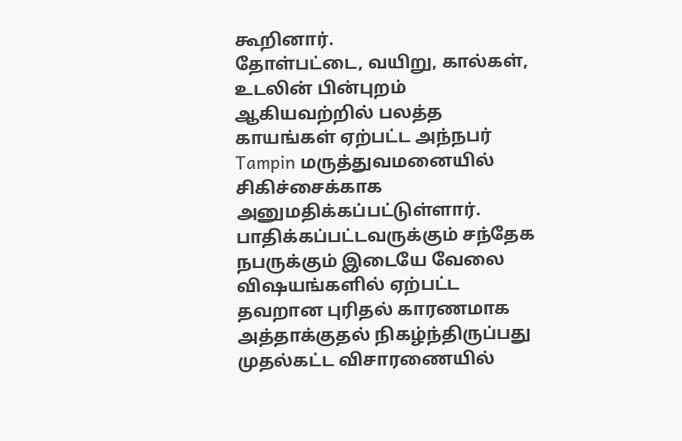கூறினார்.
தோள்பட்டை, வயிறு, கால்கள், உடலின் பின்புறம் ஆகியவற்றில் பலத்த காயங்கள் ஏற்பட்ட அந்நபர் Tampin மருத்துவமனையில் சிகிச்சைக்காக அனுமதிக்கப்பட்டுள்ளார்.
பாதிக்கப்பட்டவருக்கும் சந்தேக நபருக்கும் இடையே வேலை விஷயங்களில் ஏற்பட்ட தவறான புரிதல் காரணமாக அத்தாக்குதல் நிகழ்ந்திருப்பது முதல்கட்ட விசாரணையில்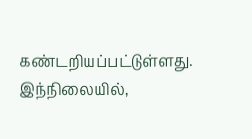கண்டறியப்பட்டுள்ளது.
இந்நிலையில்,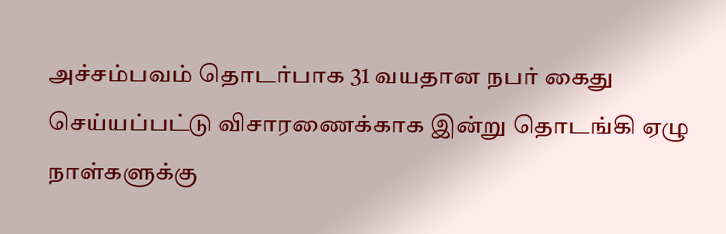அச்சம்பவம் தொடர்பாக 31 வயதான நபர் கைது செய்யப்பட்டு விசாரணைக்காக இன்று தொடங்கி ஏழு நாள்களுக்கு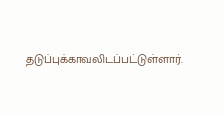தடுப்புக்காவலிடப்பட்டுள்ளார்.